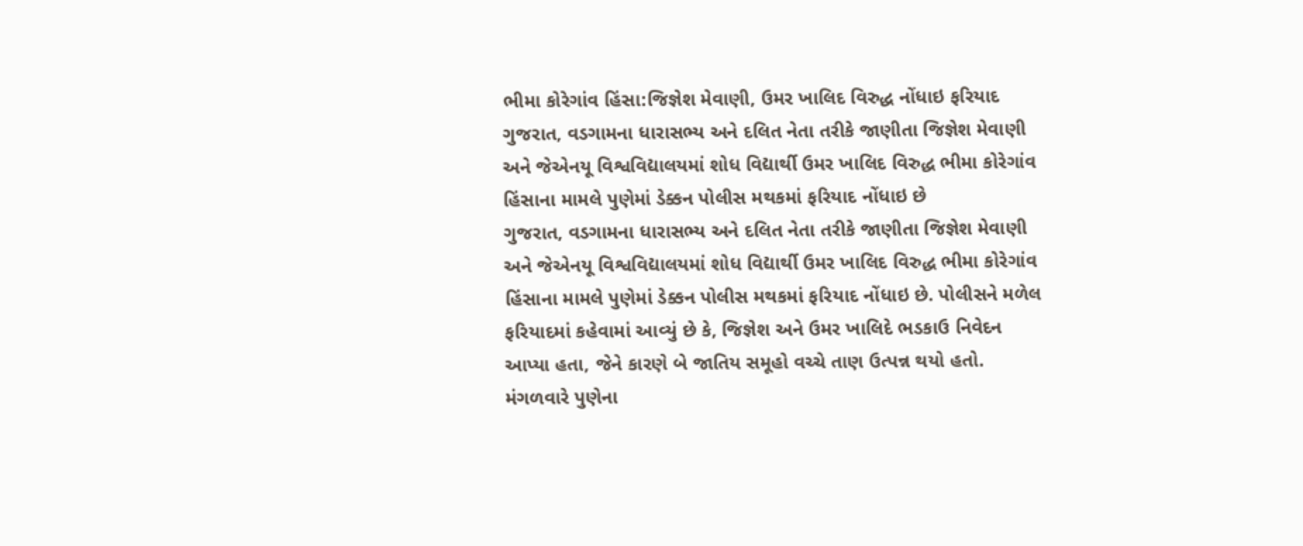ભીમા કોરેગાંવ હિંસા:જિજ્ઞેશ મેવાણી, ઉમર ખાલિદ વિરુદ્ધ નોંધાઇ ફરિયાદ
ગુજરાત, વડગામના ધારાસભ્ય અને દલિત નેતા તરીકે જાણીતા જિજ્ઞેશ મેવાણી અને જેએનયૂ વિશ્વવિદ્યાલયમાં શોધ વિદ્યાર્થી ઉમર ખાલિદ વિરુદ્ધ ભીમા કોરેગાંવ હિંસાના મામલે પુણેમાં ડેક્કન પોલીસ મથકમાં ફરિયાદ નોંધાઇ છે
ગુજરાત, વડગામના ધારાસભ્ય અને દલિત નેતા તરીકે જાણીતા જિજ્ઞેશ મેવાણી અને જેએનયૂ વિશ્વવિદ્યાલયમાં શોધ વિદ્યાર્થી ઉમર ખાલિદ વિરુદ્ધ ભીમા કોરેગાંવ હિંસાના મામલે પુણેમાં ડેક્કન પોલીસ મથકમાં ફરિયાદ નોંધાઇ છે. પોલીસને મળેલ ફરિયાદમાં કહેવામાં આવ્યું છે કે, જિજ્ઞેશ અને ઉમર ખાલિદે ભડકાઉ નિવેદન આપ્યા હતા, જેને કારણે બે જાતિય સમૂહો વચ્ચે તાણ ઉત્પન્ન થયો હતો. મંગળવારે પુણેના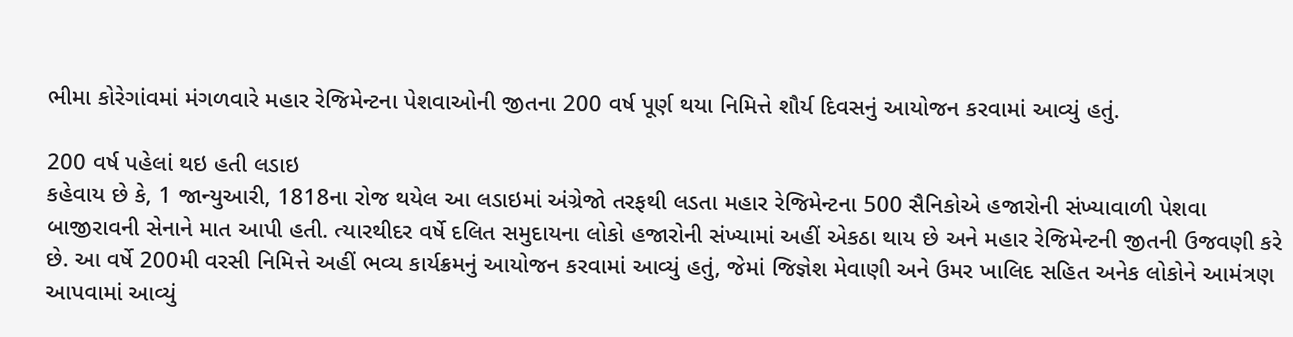ભીમા કોરેગાંવમાં મંગળવારે મહાર રેજિમેન્ટના પેશવાઓની જીતના 200 વર્ષ પૂર્ણ થયા નિમિત્તે શૌર્ય દિવસનું આયોજન કરવામાં આવ્યું હતું.

200 વર્ષ પહેલાં થઇ હતી લડાઇ
કહેવાય છે કે, 1 જાન્યુઆરી, 1818ના રોજ થયેલ આ લડાઇમાં અંગ્રેજો તરફથી લડતા મહાર રેજિમેન્ટના 500 સૈનિકોએ હજારોની સંખ્યાવાળી પેશવા બાજીરાવની સેનાને માત આપી હતી. ત્યારથીદર વર્ષે દલિત સમુદાયના લોકો હજારોની સંખ્યામાં અહીં એકઠા થાય છે અને મહાર રેજિમેન્ટની જીતની ઉજવણી કરે છે. આ વર્ષે 200મી વરસી નિમિત્તે અહીં ભવ્ય કાર્યક્રમનું આયોજન કરવામાં આવ્યું હતું, જેમાં જિજ્ઞેશ મેવાણી અને ઉમર ખાલિદ સહિત અનેક લોકોને આમંત્રણ આપવામાં આવ્યું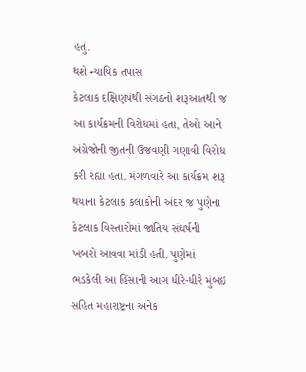હતું.
થશે ન્યાયિક તપાસ
કેટલાક દક્ષિણપંથી સંગઠનો શરૂઆતથી જ આ કાર્યક્રમની વિરોધમાં હતા, તેઓ આને અંગ્રેજોની જીતની ઉજવણી ગણાવી વિરોધ કરી રહ્યા હતા. મંગળવારે આ કાર્યક્રમ શરૂ થયાના કેટલાક કલાકોની અંદર જ પુણેના કેટલાક વિસ્તારોમાં જાતિય સંઘર્ષની ખબરો આવવા માંડી હતી. પુણેમાં ભડકેલી આ હિંસાની આગ ધીરે-ધીરે મુંબઇ સહિત મહારાષ્ટ્રના અનેક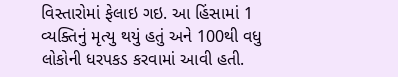વિસ્તારોમાં ફેલાઇ ગઇ. આ હિંસામાં 1 વ્યક્તિનું મૃત્યુ થયું હતું અને 100થી વધુ લોકોની ધરપકડ કરવામાં આવી હતી.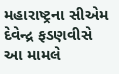મહારાષ્ટ્રના સીએમ દેવેન્દ્ર ફડણવીસે આ મામલે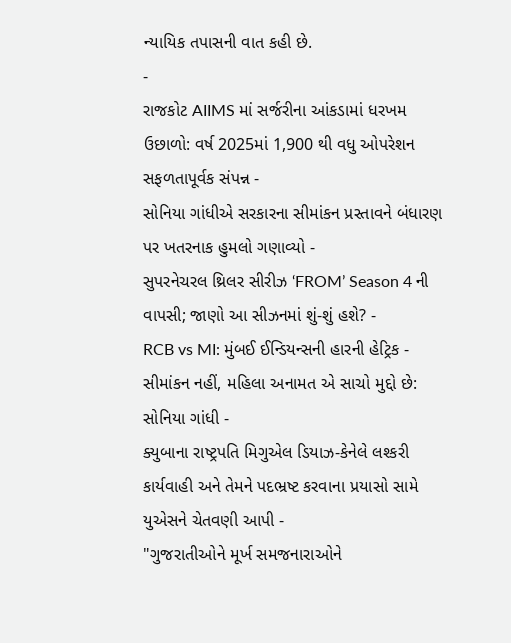ન્યાયિક તપાસની વાત કહી છે.
-
રાજકોટ AIIMS માં સર્જરીના આંકડામાં ધરખમ ઉછાળો: વર્ષ 2025માં 1,900 થી વધુ ઓપરેશન સફળતાપૂર્વક સંપન્ન -
સોનિયા ગાંધીએ સરકારના સીમાંકન પ્રસ્તાવને બંધારણ પર ખતરનાક હુમલો ગણાવ્યો -
સુપરનેચરલ થ્રિલર સીરીઝ ‘FROM’ Season 4 ની વાપસી; જાણો આ સીઝનમાં શું-શું હશે? -
RCB vs MI: મુંબઈ ઈન્ડિયન્સની હારની હેટ્રિક -
સીમાંકન નહીં, મહિલા અનામત એ સાચો મુદ્દો છે: સોનિયા ગાંધી -
ક્યુબાના રાષ્ટ્રપતિ મિગુએલ ડિયાઝ-કેનેલે લશ્કરી કાર્યવાહી અને તેમને પદભ્રષ્ટ કરવાના પ્રયાસો સામે યુએસને ચેતવણી આપી -
"ગુજરાતીઓને મૂર્ખ સમજનારાઓને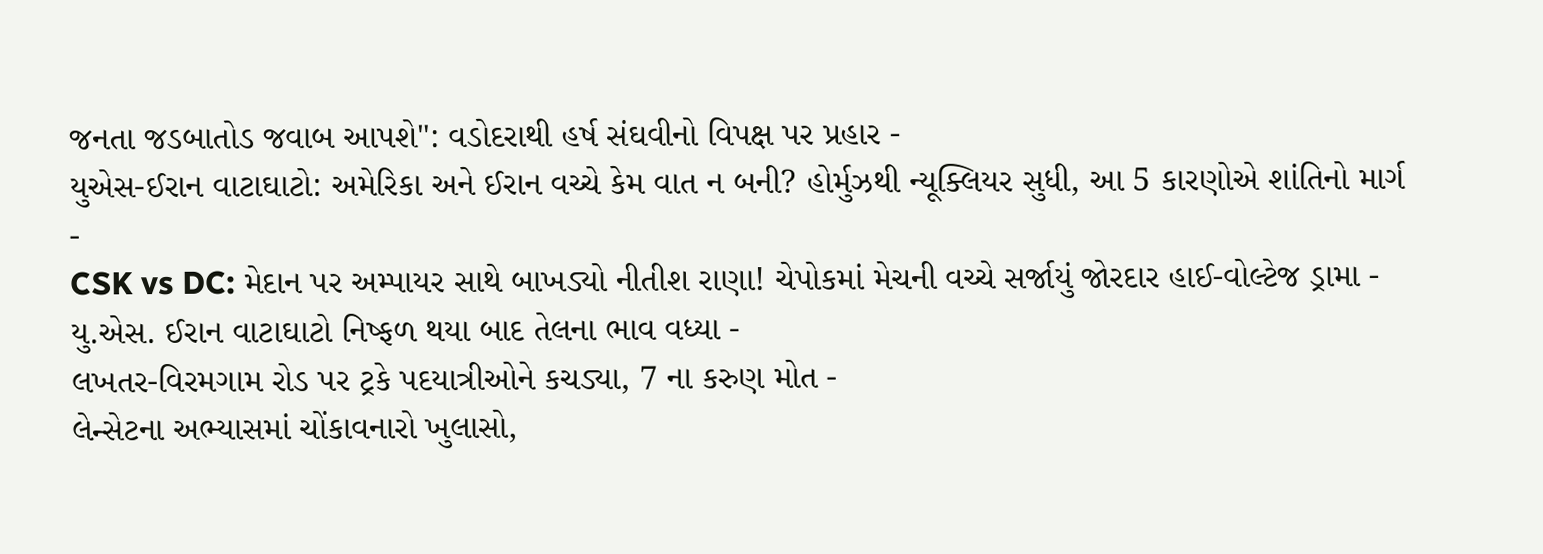જનતા જડબાતોડ જવાબ આપશે": વડોદરાથી હર્ષ સંઘવીનો વિપક્ષ પર પ્રહાર -
યુએસ-ઈરાન વાટાઘાટો: અમેરિકા અને ઈરાન વચ્ચે કેમ વાત ન બની? હોર્મુઝથી ન્યૂક્લિયર સુધી, આ 5 કારણોએ શાંતિનો માર્ગ -
CSK vs DC: મેદાન પર અમ્પાયર સાથે બાખડ્યો નીતીશ રાણા! ચેપોકમાં મેચની વચ્ચે સર્જાયું જોરદાર હાઈ-વોલ્ટેજ ડ્રામા -
યુ.એસ. ઈરાન વાટાઘાટો નિષ્ફળ થયા બાદ તેલના ભાવ વધ્યા -
લખતર-વિરમગામ રોડ પર ટ્રકે પદયાત્રીઓને કચડ્યા, 7 ના કરુણ મોત -
લેન્સેટના અભ્યાસમાં ચોંકાવનારો ખુલાસો,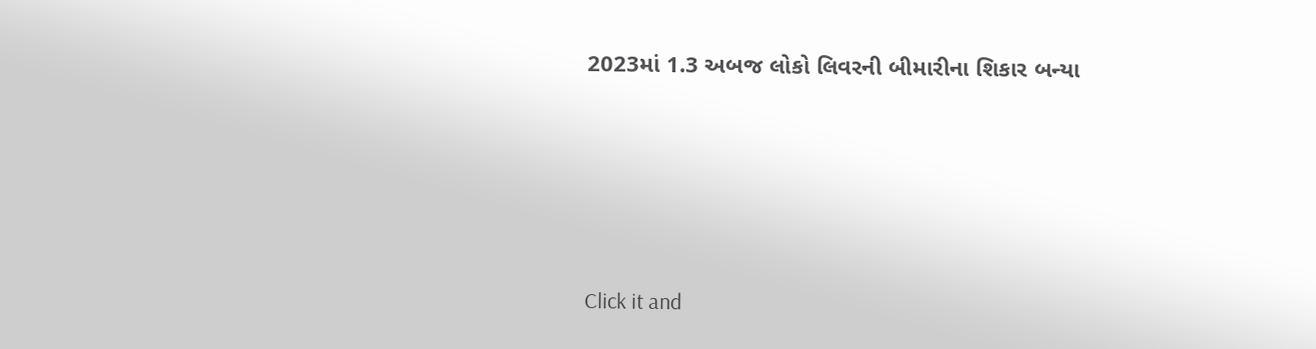2023માં 1.3 અબજ લોકો લિવરની બીમારીના શિકાર બન્યા





Click it and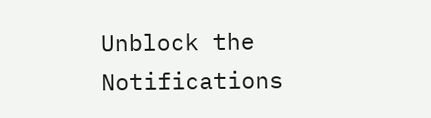Unblock the Notifications